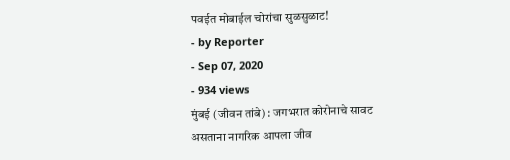पवईत मोबाईल चोरांचा सुळसुळाट!
- by Reporter
- Sep 07, 2020
- 934 views
मुंबई (जीवन तांबे) : जगभरात कोरोनाचे सावट असताना नागरिक आपला जीव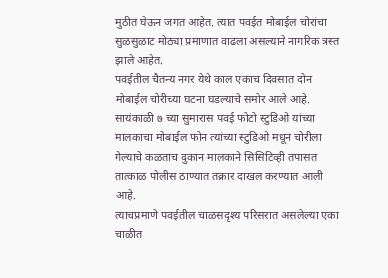मुठीत घेऊन जगत आहेत. त्यात पवईत मोबाईल चोरांचा सुळसुळाट मोठ्या प्रमाणात वाढला असल्याने नागरिक त्रस्त झाले आहेत.
पवईतील चैतन्य नगर येथे काल एकाच दिवसात दोन मोबाईल चोरीच्या घटना घडल्याचे समोर आले आहे. सायंकाळी ७ च्या सुमारास पवई फोटो स्टुडिओ यांच्या मालकाचा मोबाईल फोन त्यांच्या स्टुडिओ मधून चोरीला गेल्याचे कळताच दुकान मालकाने सिसिटिव्ही तपासत तात्काळ पोलीस ठाण्यात तक्रार दाखल करण्यात आली आहे.
त्याचप्रमाणे पवईतील चाळसदृश्य परिसरात असलेल्या एका चाळीत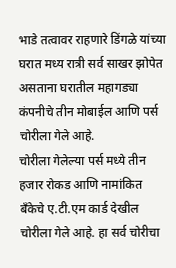भाडे तत्वावर राहणारे डिंगळे यांच्या घरात मध्य रात्री सर्व साखर झोपेत असताना घरातील महागड्या कंपनीचे तीन मोबाईल आणि पर्स चोरीला गेले आहे.
चोरीला गेलेल्या पर्स मध्ये तीन हजार रोकड आणि नामांकित बँकेचे ए.टी.एम कार्ड देखील चोरीला गेले आहे. हा सर्व चोरीचा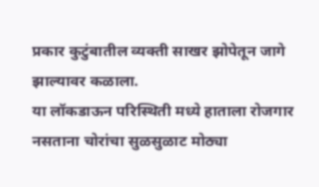प्रकार कुटुंबातील व्यक्ती साखर झोपेतून जागे झाल्यावर कळाला.
या लॉकडाऊन परिस्थिती मध्ये हाताला रोजगार नसताना चोरांचा सुळसुळाट मोठ्या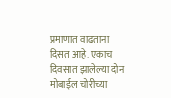प्रमाणात वाढताना दिसत आहे. एकाच दिवसात झालेल्या दोन मोबाईल चोरीच्या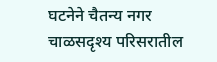घटनेने चैतन्य नगर चाळसदृश्य परिसरातील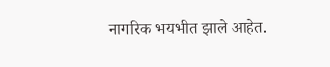नागरिक भयभीत झाले आहेत.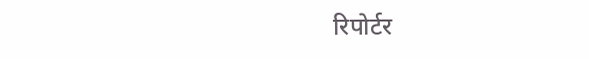रिपोर्टर